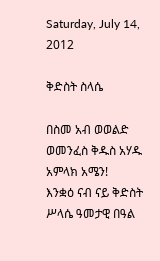Saturday, July 14, 2012

ቅድስት ስላሴ

በስመ አብ ወወልድ ወመንፈስ ቅዱስ አሃዱ አምላክ አሜን!
እንቋዕ ናብ ናይ ቅድስት ሥላሴ ዓመታዊ በዓል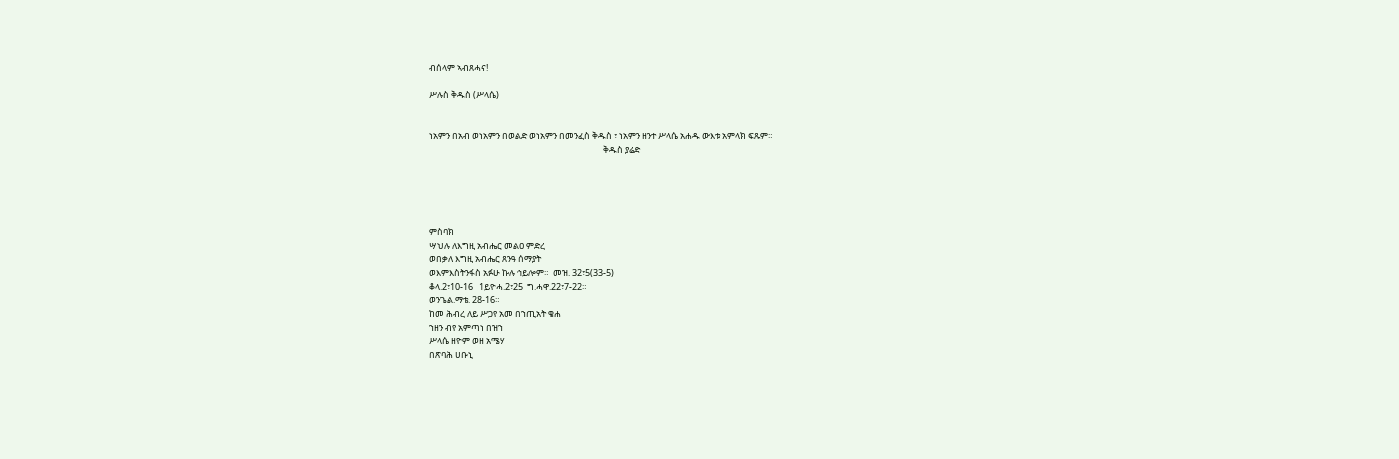ብሰላም ኣብጸሓና!

ሥሉስ ቅዱስ (ሥላሴ)


ነአምን በአብ ወነአምን በወልድ ወነአምን በመንፈስ ቅዱስ ፣ ነአምን ዘንተ ሥላሴ አሐዱ ውእቱ አምላክ ፍጹም።
                                                                                       ቅዱስ ያሬድ





ምስባክ
ሣህሉ ለእግዚ አብሔር መልዐ ምድረ
ወበቃለ እግዚ አብሔር ጸንዓ ሰማያት
ወእምእስትንፋስ አፉሁ ኩሉ ኅይሎም።  መዝ. 32፣5(33-5)
ቆላ.2፣10-16   1ይዮሓ.2፣25  ግ.ሓዋ.22፣7-22።
ወንጌል.ማቴ. 28-16።
ከመ ሕብረ ለይ ሥጋየ አመ በኀጢአት ቄሐ
ኀዘን ብየ አምጣነ በዝኀ
ሥላሴ ዘዮም ወዘ አሜሃ
በጽባሕ ሀቡኒ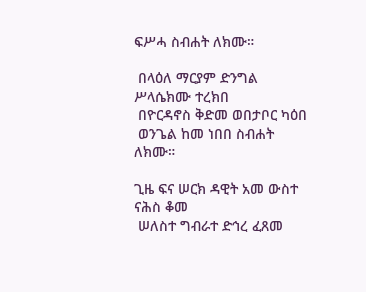ፍሥሓ ስብሐት ለክሙ።

 በላዕለ ማርያም ድንግል ሥላሴክሙ ተረክበ
 በዮርዳኖስ ቅድመ ወበታቦር ካዕበ
 ወንጌል ከመ ነበበ ስብሐት ለክሙ።

ጊዜ ፍና ሠርክ ዳዊት አመ ውስተ ናሕስ ቆመ
 ሠለስተ ግብራተ ድኅረ ፈጸመ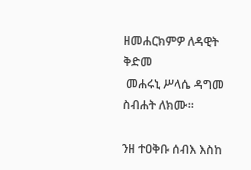ዘመሐርክምዎ ለዳዊት ቅድመ
 መሐሩኒ ሥላሴ ዳግመ ስብሐት ለክሙ።

ንዘ ተዐቅቡ ሰብእ እስከ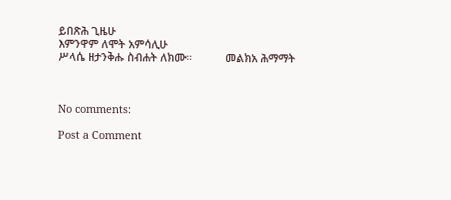ይበጽሕ ጊዜሁ
እምንዋም ለሞት አምሳሊሁ
ሥላሴ ዘታንቅሑ ስብሐት ለክሙ።           መልክአ ሕማማት



No comments:

Post a Comment